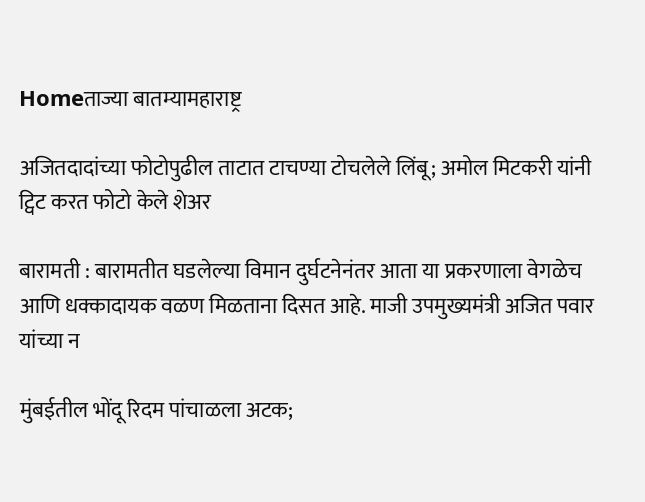Homeताज्या बातम्यामहाराष्ट्र

अजितदादांच्या फोटोपुढील ताटात टाचण्या टोचलेले लिंबू; अमोल मिटकरी यांनी ट्विट करत फोटो केले शेअर

बारामती : बारामतीत घडलेल्या विमान दुर्घटनेनंतर आता या प्रकरणाला वेगळेच आणि धक्कादायक वळण मिळताना दिसत आहे. माजी उपमुख्यमंत्री अजित पवार यांच्या न

मुंबईतील भोंदू रिदम पांचाळला अटक;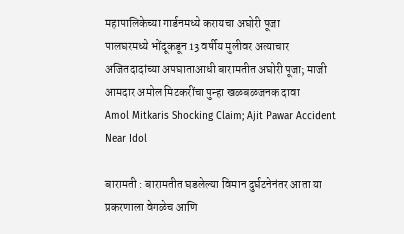महापालिकेच्या गार्डनमध्ये करायचा अघोरी पूजा
पालघरमध्ये भोंदूकडून 13 वर्षीय मुलीवर अत्याचार
अजितदादांच्या अपघाताआधी बारामतीत अघोरी पूजा; माजी आमदार अमोल मिटकरींचा पुन्हा खळबळजनक दावा
Amol Mitkaris Shocking Claim; Ajit Pawar Accident Near Idol

बारामती : बारामतीत घडलेल्या विमान दुर्घटनेनंतर आता या प्रकरणाला वेगळेच आणि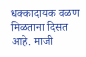धक्कादायक वळण मिळताना दिसत आहे. माजी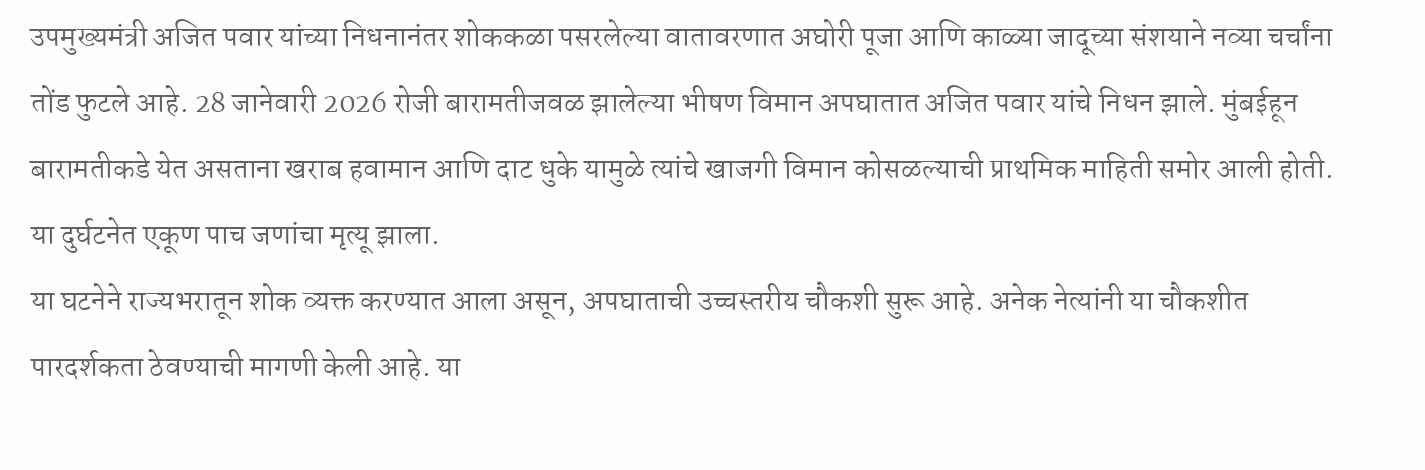उपमुख्यमंत्री अजित पवार यांच्या निधनानंतर शोककळा पसरलेल्या वातावरणात अघोरी पूजा आणि काळ्या जादूच्या संशयाने नव्या चर्चांना तोंड फुटले आहे. 28 जानेवारी 2026 रोजी बारामतीजवळ झालेल्या भीषण विमान अपघातात अजित पवार यांचे निधन झाले. मुंबईहून बारामतीकडे येत असताना खराब हवामान आणि दाट धुके यामुळे त्यांचे खाजगी विमान कोसळल्याची प्राथमिक माहिती समोर आली होती. या दुर्घटनेत एकूण पाच जणांचा मृत्यू झाला.
या घटनेने राज्यभरातून शोक व्यक्त करण्यात आला असून, अपघाताची उच्चस्तरीय चौकशी सुरू आहे. अनेक नेत्यांनी या चौकशीत पारदर्शकता ठेवण्याची मागणी केली आहे. या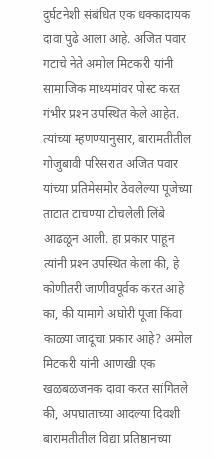दुर्घटनेशी संबंधित एक धक्कादायक दावा पुढे आला आहे. अजित पवार गटाचे नेते अमोल मिटकरी यांनी सामाजिक माध्यमांवर पोस्ट करत गंभीर प्रश्‍न उपस्थित केले आहेत. त्यांच्या म्हणण्यानुसार, बारामतीतील गोजुबावी परिसरात अजित पवार यांच्या प्रतिमेसमोर ठेवलेल्या पूजेच्या ताटात टाचण्या टोचलेली लिंबे आढळून आली. हा प्रकार पाहून त्यांनी प्रश्‍न उपस्थित केला की, हे कोणीतरी जाणीवपूर्वक करत आहे का, की यामागे अघोरी पूजा किंवा काळ्या जादूचा प्रकार आहे? अमोल मिटकरी यांनी आणखी एक खळबळजनक दावा करत सांगितले की, अपघाताच्या आदल्या दिवशी बारामतीतील विद्या प्रतिष्ठानच्या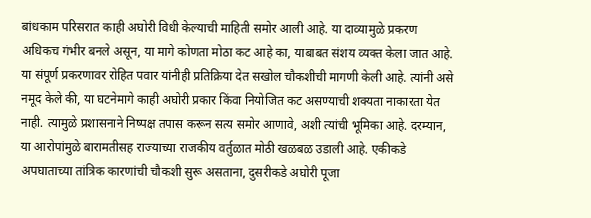बांधकाम परिसरात काही अघोरी विधी केल्याची माहिती समोर आली आहे. या दाव्यामुळे प्रकरण अधिकच गंभीर बनले असून, या मागे कोणता मोठा कट आहे का, याबाबत संशय व्यक्त केला जात आहे. या संपूर्ण प्रकरणावर रोहित पवार यांनीही प्रतिक्रिया देत सखोल चौकशीची मागणी केली आहे. त्यांनी असे नमूद केले की, या घटनेमागे काही अघोरी प्रकार किंवा नियोजित कट असण्याची शक्यता नाकारता येत नाही. त्यामुळे प्रशासनाने निष्पक्ष तपास करून सत्य समोर आणावे, अशी त्यांची भूमिका आहे. दरम्यान, या आरोपांमुळे बारामतीसह राज्याच्या राजकीय वर्तुळात मोठी खळबळ उडाली आहे. एकीकडे अपघाताच्या तांत्रिक कारणांची चौकशी सुरू असताना, दुसरीकडे अघोरी पूजा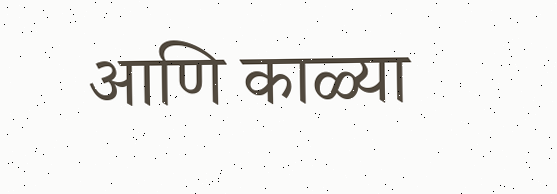आणि काळ्या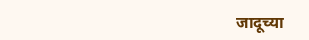जादूच्या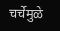चर्चेमुळे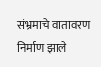संभ्रमाचे वातावरण निर्माण झाले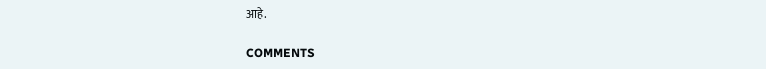आहे.

COMMENTS